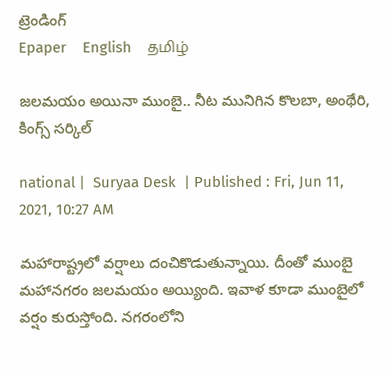ట్రెండింగ్
Epaper    English    தமிழ்

జలమయం అయినా ముంబై.. నీట మునిగిన కొలబా, అంథేరి, కింగ్స్ సర్కిల్‌

national |  Suryaa Desk  | Published : Fri, Jun 11, 2021, 10:27 AM

మహారాష్ట్రలో వర్షాలు దంచికొడుతున్నాయి. దీంతో ముంబై మహానగరం జలమయం అయ్యింది. ఇవాళ కూడా ముంబైలో వర్షం కురుస్తోంది. నగరంలోని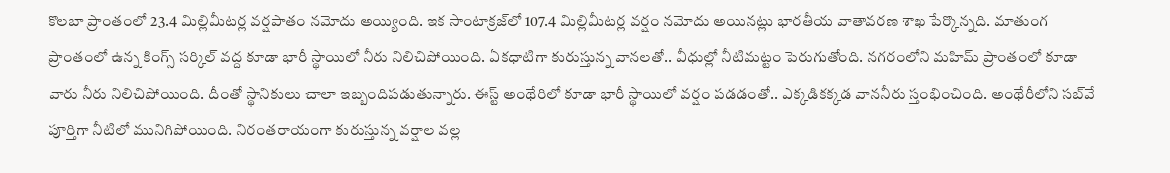కొలబా ప్రాంతంలో 23.4 మిల్లిమీటర్ల వర్షపాతం నమోదు అయ్యింది. ఇక సాంటాక్రజ్‌లో 107.4 మిల్లిమీటర్ల వర్షం నమోదు అయినట్లు భారతీయ వాతావరణ శాఖ పేర్కొన్నది. మాతుంగ ప్రాంతంలో ఉన్న కింగ్స్ సర్కిల్ వద్ద కూడా భారీ స్థాయిలో నీరు నిలిచిపోయింది. ఏకధాటిగా కురుస్తున్న వానలతో.. వీధుల్లో నీటిమట్టం పెరుగుతోంది. నగరంలోని మహిమ్ ప్రాంతంలో కూడా వారు నీరు నిలిచిపోయింది. దీంతో స్థానికులు చాలా ఇబ్బందిపడుతున్నారు. ఈస్ట్ అంథేరిలో కూడా భారీ స్థాయిలో వర్షం పడడంతో.. ఎక్కడికక్కడ వాననీరు స్తంభించింది. అంథేరీలోని సబ్‌వే పూర్తిగా నీటిలో మునిగిపోయింది. నిరంతరాయంగా కురుస్తున్న వర్షాల వల్ల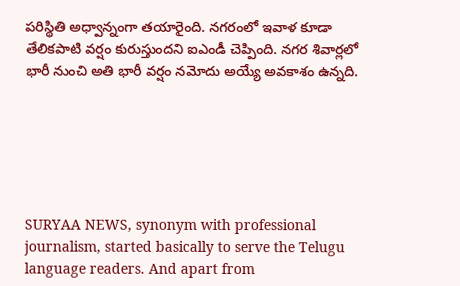పరిస్థితి అధ్వాన్నంగా తయారైంది. నగరంలో ఇవాళ కూడా తేలికపాటి వర్షం కురుస్తుందని ఐఎండీ చెప్పింది. నగర శివార్లలో భారీ నుంచి అతి భారీ వర్షం నమోదు అయ్యే అవకాశం ఉన్నది.






SURYAA NEWS, synonym with professional journalism, started basically to serve the Telugu language readers. And apart from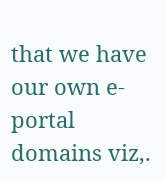that we have our own e-portal domains viz,.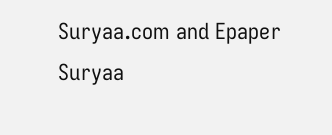Suryaa.com and Epaper Suryaa